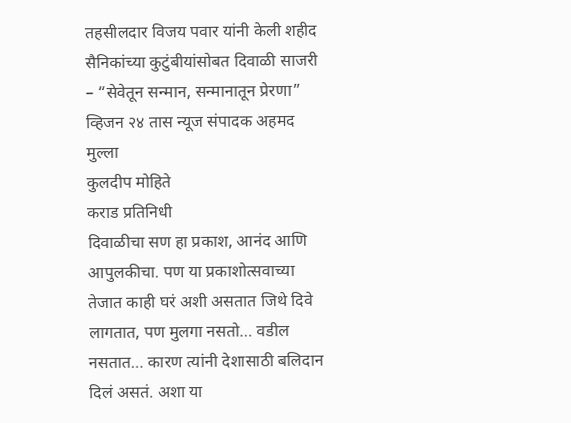तहसीलदार विजय पवार यांनी केली शहीद सैनिकांच्या कुटुंबीयांसोबत दिवाळी साजरी – “सेवेतून सन्मान, सन्मानातून प्रेरणा”
व्हिजन २४ तास न्यूज संपादक अहमद मुल्ला
कुलदीप मोहिते
कराड प्रतिनिधी
दिवाळीचा सण हा प्रकाश, आनंद आणि आपुलकीचा. पण या प्रकाशोत्सवाच्या तेजात काही घरं अशी असतात जिथे दिवे लागतात, पण मुलगा नसतो… वडील नसतात… कारण त्यांनी देशासाठी बलिदान दिलं असतं. अशा या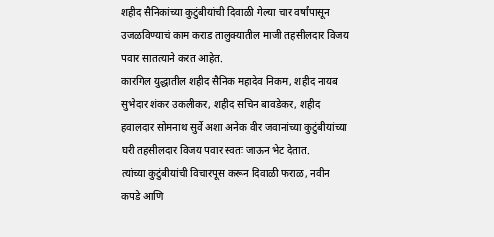शहीद सैनिकांच्या कुटुंबीयांची दिवाळी गेल्या चार वर्षांपासून उजळविण्याचं काम कराड तालुक्यातील माजी तहसीलदार विजय पवार सातत्याने करत आहेत.
कारगिल युद्धातील शहीद सैनिक महादेव निकम, शहीद नायब सुभेदार शंकर उकलीकर, शहीद सचिन बावडेकर, शहीद हवालदार सोमनाथ सुर्वे अशा अनेक वीर जवानांच्या कुटुंबीयांच्या घरी तहसीलदार विजय पवार स्वतः जाऊन भेट देतात.
त्यांच्या कुटुंबीयांची विचारपूस करून दिवाळी फराळ, नवीन कपडे आणि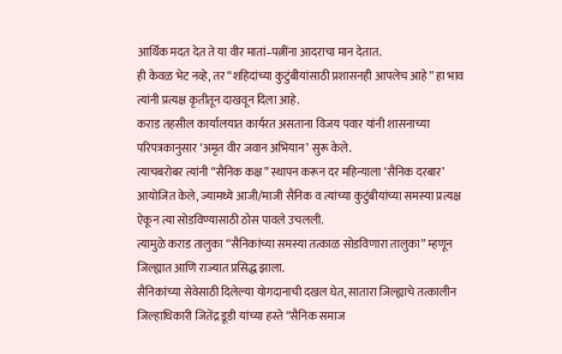आर्थिक मदत देत ते या वीर मातां–पत्नींना आदराचा मान देतात.
ही केवळ भेट नव्हे, तर “शहिदांच्या कुटुंबीयांसाठी प्रशासनही आपलेच आहे” हा भाव त्यांनी प्रत्यक्ष कृतीतून दाखवून दिला आहे.
कराड तहसील कार्यालयात कार्यरत असताना विजय पवार यांनी शासनाच्या परिपत्रकानुसार ‘अमृत वीर जवान अभियान’ सुरू केले.
त्याचबरोबर त्यांनी “सैनिक कक्ष” स्थापन करून दर महिन्याला ‘सैनिक दरबार’ आयोजित केले, ज्यामध्ये आजी/माजी सैनिक व त्यांच्या कुटुंबीयांच्या समस्या प्रत्यक्ष ऐकून त्या सोडविण्यासाठी ठोस पावले उचलली.
त्यामुळे कराड तालुका “सैनिकांच्या समस्या तत्काळ सोडविणारा तालुका” म्हणून जिल्ह्यात आणि राज्यात प्रसिद्ध झाला.
सैनिकांच्या सेवेसाठी दिलेल्या योगदानाची दखल घेत, सातारा जिल्ह्याचे तत्कालीन जिल्हाधिकारी जितेंद्र डूडी यांच्या हस्ते “सैनिक समाज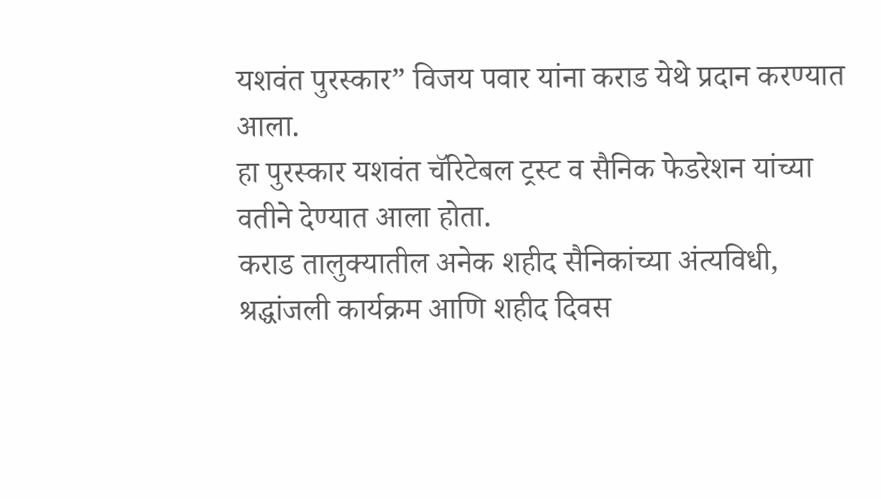यशवंत पुरस्कार” विजय पवार यांना कराड येथे प्रदान करण्यात आला.
हा पुरस्कार यशवंत चॅरिटेबल ट्रस्ट व सैनिक फेडरेशन यांच्या वतीने देण्यात आला होता.
कराड तालुक्यातील अनेक शहीद सैनिकांच्या अंत्यविधी, श्रद्धांजली कार्यक्रम आणि शहीद दिवस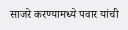साजरे करण्यामध्ये पवार यांची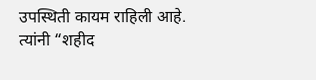उपस्थिती कायम राहिली आहे.
त्यांनी “शहीद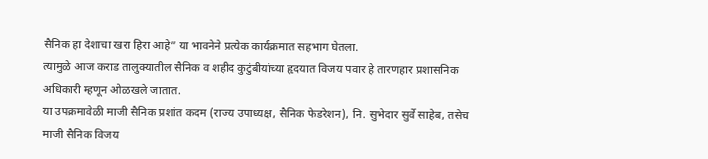सैनिक हा देशाचा खरा हिरा आहे” या भावनेने प्रत्येक कार्यक्रमात सहभाग घेतला.
त्यामुळे आज कराड तालुक्यातील सैनिक व शहीद कुटुंबीयांच्या हृदयात विजय पवार हे तारणहार प्रशासनिक अधिकारी म्हणून ओळखले जातात.
या उपक्रमावेळी माजी सैनिक प्रशांत कदम (राज्य उपाध्यक्ष, सैनिक फेडरेशन), नि. सुभेदार सुर्वे साहेब, तसेच माजी सैनिक विजय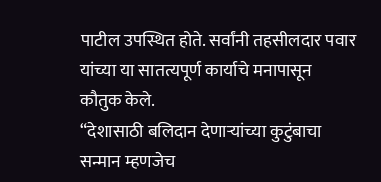पाटील उपस्थित होते. सर्वांनी तहसीलदार पवार यांच्या या सातत्यपूर्ण कार्याचे मनापासून कौतुक केले.
“देशासाठी बलिदान देणाऱ्यांच्या कुटुंबाचा सन्मान म्हणजेच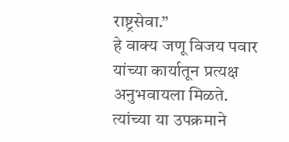राष्ट्रसेवा.”
हे वाक्य जणू विजय पवार यांच्या कार्यातून प्रत्यक्ष अनुभवायला मिळते.
त्यांच्या या उपक्रमाने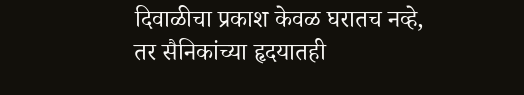दिवाळीचा प्रकाश केवळ घरातच नव्हे, तर सैनिकांच्या हृदयातही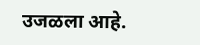उजळला आहे.